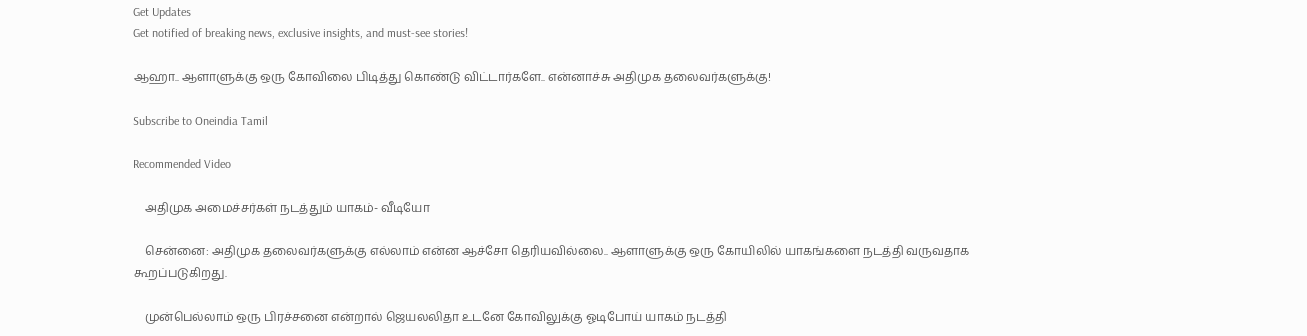Get Updates
Get notified of breaking news, exclusive insights, and must-see stories!

ஆஹா.. ஆளாளுக்கு ஒரு கோவிலை பிடித்து கொண்டு விட்டார்களே.. என்னாச்சு அதிமுக தலைவர்களுக்கு!

Subscribe to Oneindia Tamil

Recommended Video

    அதிமுக அமைச்சர்கள் நடத்தும் யாகம்- வீடியோ

    சென்னை: அதிமுக தலைவர்களுக்கு எல்லாம் என்ன ஆச்சோ தெரியவில்லை.. ஆளாளுக்கு ஒரு கோயிலில் யாகங்களை நடத்தி வருவதாக கூறப்படுகிறது.

    முன்பெல்லாம் ஒரு பிரச்சனை என்றால் ஜெயலலிதா உடனே கோவிலுக்கு ஓடிபோய் யாகம் நடத்தி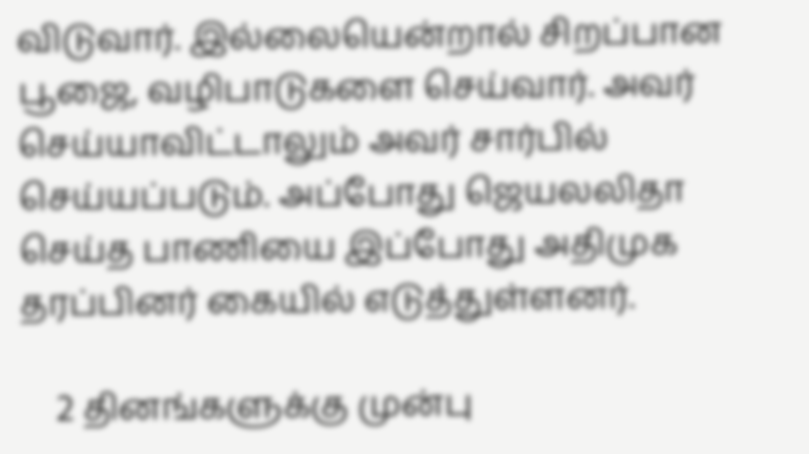விடுவார். இல்லையென்றால் சிறப்பான பூஜை, வழிபாடுகளை செய்வார். அவர் செய்யாவிட்டாலும் அவர் சார்பில் செய்யப்படும். அப்போது ஜெயலலிதா செய்த பாணியை இப்போது அதிமுக தரப்பினர் கையில் எடுத்துள்ளனர்.

    2 தினங்களுக்கு முன்பு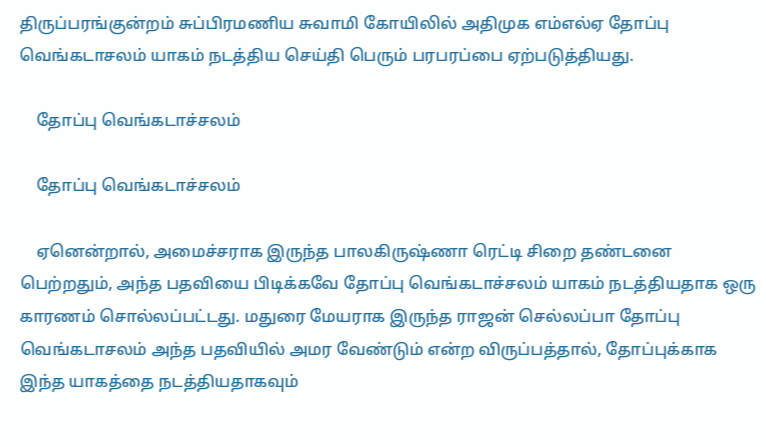திருப்பரங்குன்றம் சுப்பிரமணிய சுவாமி கோயிலில் அதிமுக எம்எல்ஏ தோப்பு வெங்கடாசலம் யாகம் நடத்திய செய்தி பெரும் பரபரப்பை ஏற்படுத்தியது.

    தோப்பு வெங்கடாச்சலம்

    தோப்பு வெங்கடாச்சலம்

    ஏனென்றால், அமைச்சராக இருந்த பாலகிருஷ்ணா ரெட்டி சிறை தண்டனை பெற்றதும், அந்த பதவியை பிடிக்கவே தோப்பு வெங்கடாச்சலம் யாகம் நடத்தியதாக ஒரு காரணம் சொல்லப்பட்டது. மதுரை மேயராக இருந்த ராஜன் செல்லப்பா தோப்பு வெங்கடாசலம் அந்த பதவியில் அமர வேண்டும் என்ற விருப்பத்தால், தோப்புக்காக இந்த யாகத்தை நடத்தியதாகவும்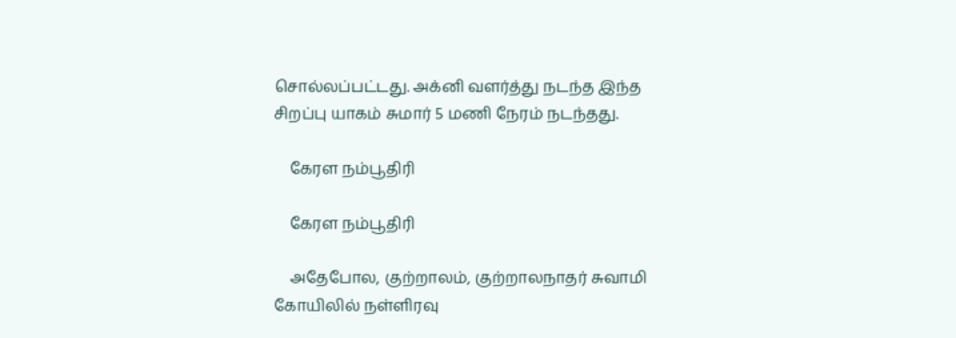சொல்லப்பட்டது. அக்னி வளர்த்து நடந்த இந்த சிறப்பு யாகம் சுமார் 5 மணி நேரம் நடந்தது.

    கேரள நம்பூதிரி

    கேரள நம்பூதிரி

    அதேபோல, குற்றாலம், குற்றாலநாதர் சுவாமி கோயிலில் நள்ளிரவு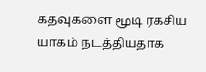கதவுகளை மூடி ரகசிய யாகம் நடத்தியதாக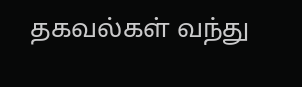தகவல்கள் வந்து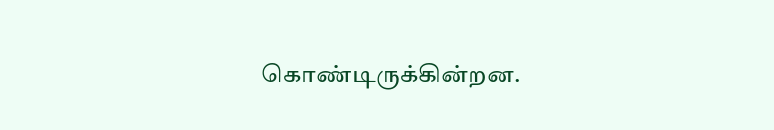கொண்டிருக்கின்றன.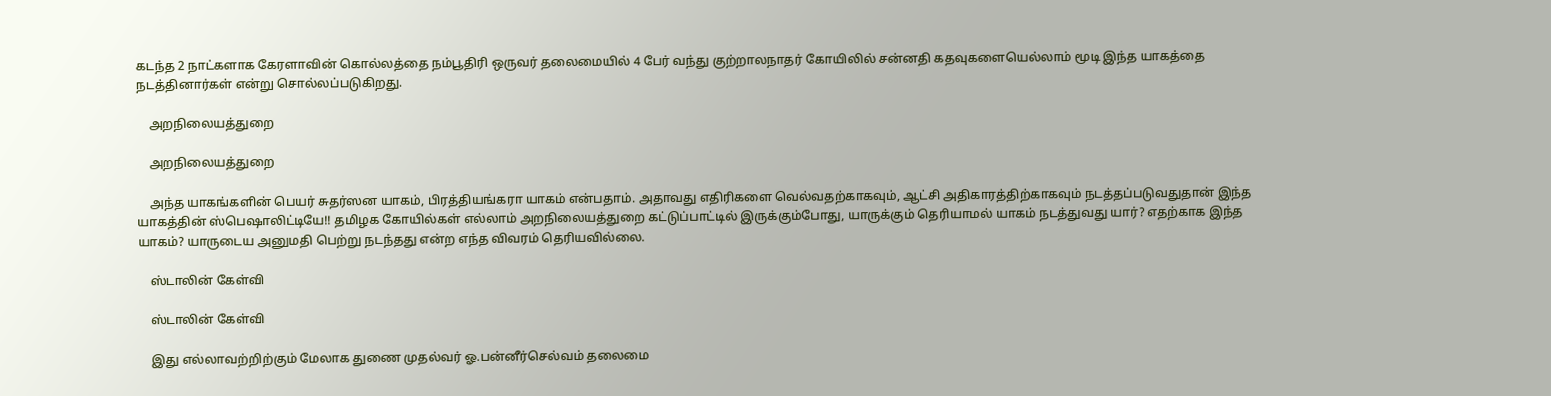கடந்த 2 நாட்களாக கேரளாவின் கொல்லத்தை நம்பூதிரி ஒருவர் தலைமையில் 4 பேர் வந்து குற்றாலநாதர் கோயிலில் சன்னதி கதவுகளையெல்லாம் மூடி இந்த யாகத்தை நடத்தினார்கள் என்று சொல்லப்படுகிறது.

    அறநிலையத்துறை

    அறநிலையத்துறை

    அந்த யாகங்களின் பெயர் சுதர்ஸன யாகம், பிரத்தியங்கரா யாகம் என்பதாம். அதாவது எதிரிகளை வெல்வதற்காகவும், ஆட்சி அதிகாரத்திற்காகவும் நடத்தப்படுவதுதான் இந்த யாகத்தின் ஸ்பெஷாலிட்டியே!! தமிழக கோயில்கள் எல்லாம் அறநிலையத்துறை கட்டுப்பாட்டில் இருக்கும்போது, யாருக்கும் தெரியாமல் யாகம் நடத்துவது யார்? எதற்காக இந்த யாகம்? யாருடைய அனுமதி பெற்று நடந்தது என்ற எந்த விவரம் தெரியவில்லை.

    ஸ்டாலின் கேள்வி

    ஸ்டாலின் கேள்வி

    இது எல்லாவற்றிற்கும் மேலாக துணை முதல்வர் ஓ.பன்னீர்செல்வம் தலைமை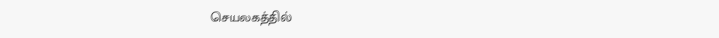செயலகத்தில்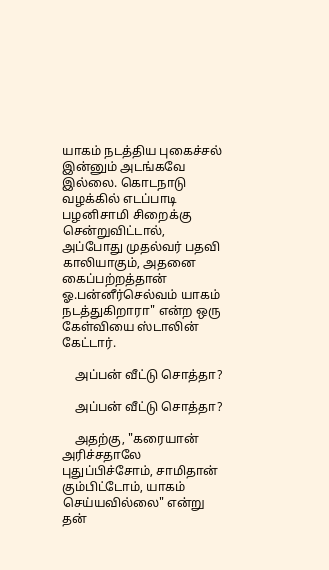யாகம் நடத்திய புகைச்சல் இன்னும் அடங்கவே இல்லை. கொடநாடு வழக்கில் எடப்பாடி பழனிசாமி சிறைக்கு சென்றுவிட்டால், அப்போது முதல்வர் பதவி காலியாகும், அதனை கைப்பற்றத்தான் ஓ.பன்னீர்செல்வம் யாகம் நடத்துகிறாரா" என்ற ஒரு கேள்வியை ஸ்டாலின் கேட்டார்.

    அப்பன் வீட்டு சொத்தா?

    அப்பன் வீட்டு சொத்தா?

    அதற்கு, "கரையான் அரிச்சதாலே புதுப்பிச்சோம், சாமிதான் கும்பிட்டோம், யாகம் செய்யவில்லை" என்று தன்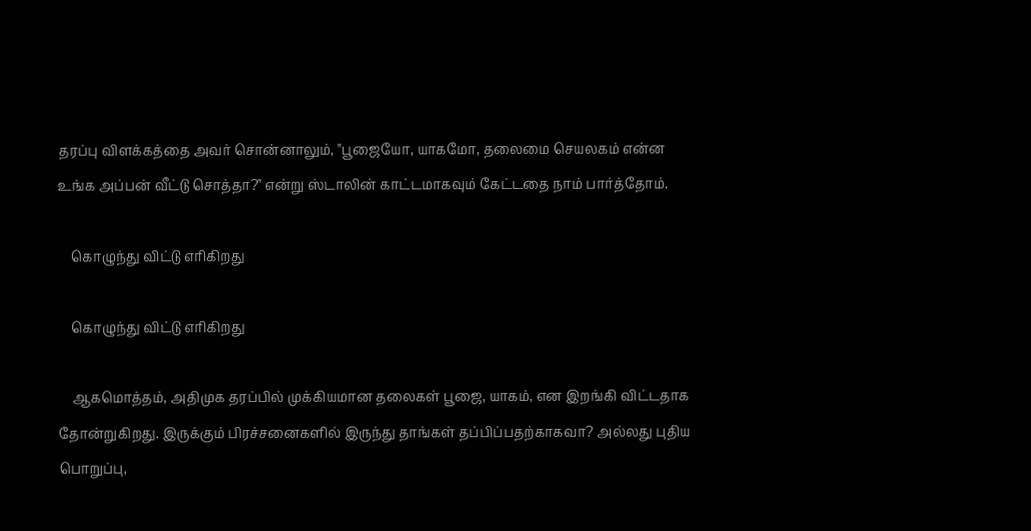தரப்பு விளக்கத்தை அவர் சொன்னாலும், "பூஜையோ, யாகமோ, தலைமை செயலகம் என்ன உங்க அப்பன் வீட்டு சொத்தா?" என்று ஸ்டாலின் காட்டமாகவும் கேட்டதை நாம் பார்த்தோம்.

    கொழுந்து விட்டு எரிகிறது

    கொழுந்து விட்டு எரிகிறது

    ஆகமொத்தம், அதிமுக தரப்பில் முக்கியமான தலைகள் பூஜை, யாகம், என இறங்கி விட்டதாக தோன்றுகிறது. இருக்கும் பிரச்சனைகளில் இருந்து தாங்கள் தப்பிப்பதற்காகவா? அல்லது புதிய பொறுப்பு,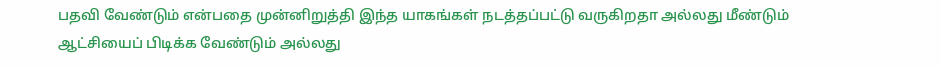பதவி வேண்டும் என்பதை முன்னிறுத்தி இந்த யாகங்கள் நடத்தப்பட்டு வருகிறதா அல்லது மீண்டும் ஆட்சியைப் பிடிக்க வேண்டும் அல்லது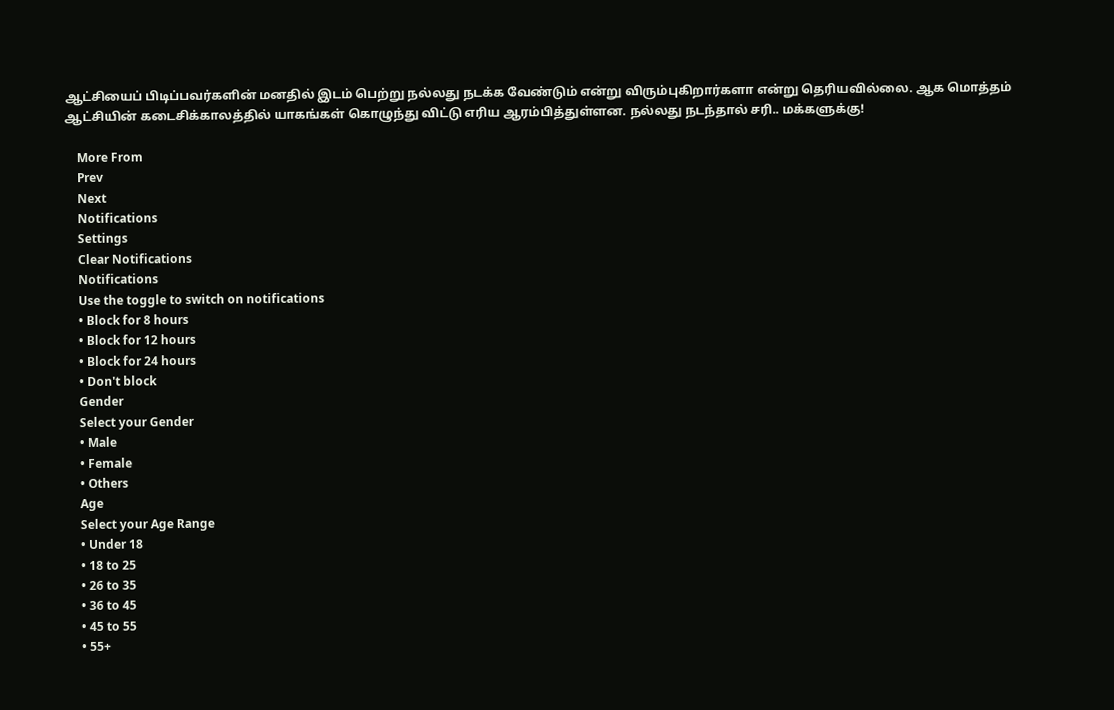ஆட்சியைப் பிடிப்பவர்களின் மனதில் இடம் பெற்று நல்லது நடக்க வேண்டும் என்று விரும்புகிறார்களா என்று தெரியவில்லை. ஆக மொத்தம் ஆட்சியின் கடைசிக்காலத்தில் யாகங்கள் கொழுந்து விட்டு எரிய ஆரம்பித்துள்ளன. நல்லது நடந்தால் சரி.. மக்களுக்கு!

    More From
    Prev
    Next
    Notifications
    Settings
    Clear Notifications
    Notifications
    Use the toggle to switch on notifications
    • Block for 8 hours
    • Block for 12 hours
    • Block for 24 hours
    • Don't block
    Gender
    Select your Gender
    • Male
    • Female
    • Others
    Age
    Select your Age Range
    • Under 18
    • 18 to 25
    • 26 to 35
    • 36 to 45
    • 45 to 55
    • 55+